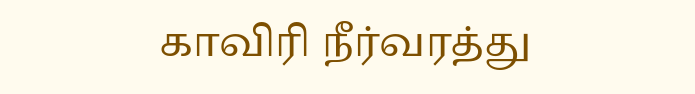காவிரி நீர்வரத்து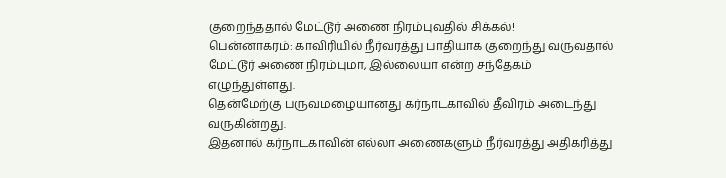குறைந்ததால் மேட்டூர் அணை நிரம்புவதில் சிக்கல்!
பென்னாகரம்: காவிரியில் நீர்வரத்து பாதியாக குறைந்து வருவதால் மேட்டூர் அணை நிரம்புமா, இல்லையா என்ற சந்தேகம் எழுந்துள்ளது.
தென்மேற்கு பருவமழையானது கர்நாடகாவில் தீவிரம் அடைந்து வருகின்றது.
இதனால் கர்நாடகாவின் எல்லா அணைகளும் நீர்வரத்து அதிகரித்து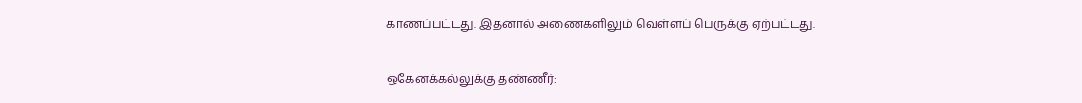காணப்பட்டது. இதனால் அணைகளிலும் வெள்ளப் பெருக்கு ஏற்பட்டது.

ஒகேனக்கல்லுக்கு தண்ணீர்: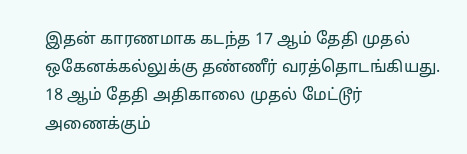இதன் காரணமாக கடந்த 17 ஆம் தேதி முதல் ஒகேனக்கல்லுக்கு தண்ணீர் வரத்தொடங்கியது. 18 ஆம் தேதி அதிகாலை முதல் மேட்டூர் அணைக்கும்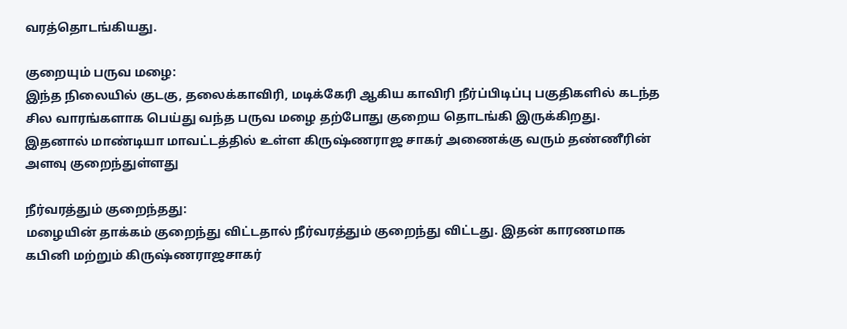வரத்தொடங்கியது.

குறையும் பருவ மழை:
இந்த நிலையில் குடகு, தலைக்காவிரி, மடிக்கேரி ஆகிய காவிரி நீர்ப்பிடிப்பு பகுதிகளில் கடந்த சில வாரங்களாக பெய்து வந்த பருவ மழை தற்போது குறைய தொடங்கி இருக்கிறது. இதனால் மாண்டியா மாவட்டத்தில் உள்ள கிருஷ்ணராஜ சாகர் அணைக்கு வரும் தண்ணீரின் அளவு குறைந்துள்ளது

நீர்வரத்தும் குறைந்தது:
மழையின் தாக்கம் குறைந்து விட்டதால் நீர்வரத்தும் குறைந்து விட்டது. இதன் காரணமாக கபினி மற்றும் கிருஷ்ணராஜசாகர்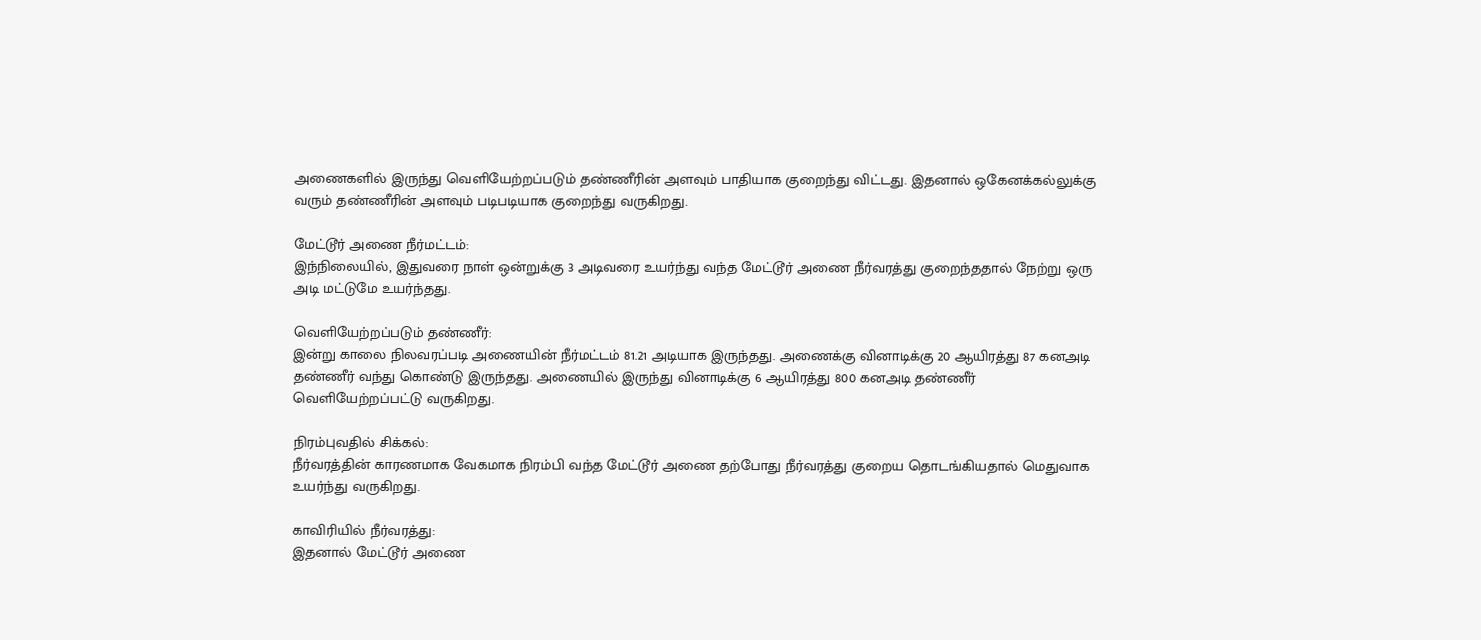அணைகளில் இருந்து வெளியேற்றப்படும் தண்ணீரின் அளவும் பாதியாக குறைந்து விட்டது. இதனால் ஒகேனக்கல்லுக்கு வரும் தண்ணீரின் அளவும் படிபடியாக குறைந்து வருகிறது.

மேட்டூர் அணை நீர்மட்டம்:
இந்நிலையில், இதுவரை நாள் ஒன்றுக்கு 3 அடிவரை உயர்ந்து வந்த மேட்டூர் அணை நீர்வரத்து குறைந்ததால் நேற்று ஒரு அடி மட்டுமே உயர்ந்தது.

வெளியேற்றப்படும் தண்ணீர்:
இன்று காலை நிலவரப்படி அணையின் நீர்மட்டம் 81.21 அடியாக இருந்தது. அணைக்கு வினாடிக்கு 20 ஆயிரத்து 87 கனஅடி தண்ணீர் வந்து கொண்டு இருந்தது. அணையில் இருந்து வினாடிக்கு 6 ஆயிரத்து 800 கனஅடி தண்ணீர் வெளியேற்றப்பட்டு வருகிறது.

நிரம்புவதில் சிக்கல்:
நீர்வரத்தின் காரணமாக வேகமாக நிரம்பி வந்த மேட்டூர் அணை தற்போது நீர்வரத்து குறைய தொடங்கியதால் மெதுவாக உயர்ந்து வருகிறது.

காவிரியில் நீர்வரத்து:
இதனால் மேட்டூர் அணை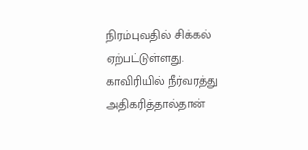நிரம்புவதில் சிக்கல் ஏற்பட்டுள்ளது. காவிரியில் நீர்வரத்து அதிகரித்தால்தான்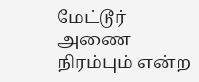மேட்டூர் அணை நிரம்பும் என்ற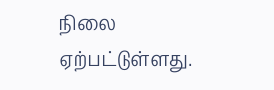நிலை ஏற்பட்டுள்ளது.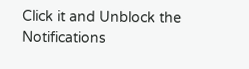Click it and Unblock the Notifications